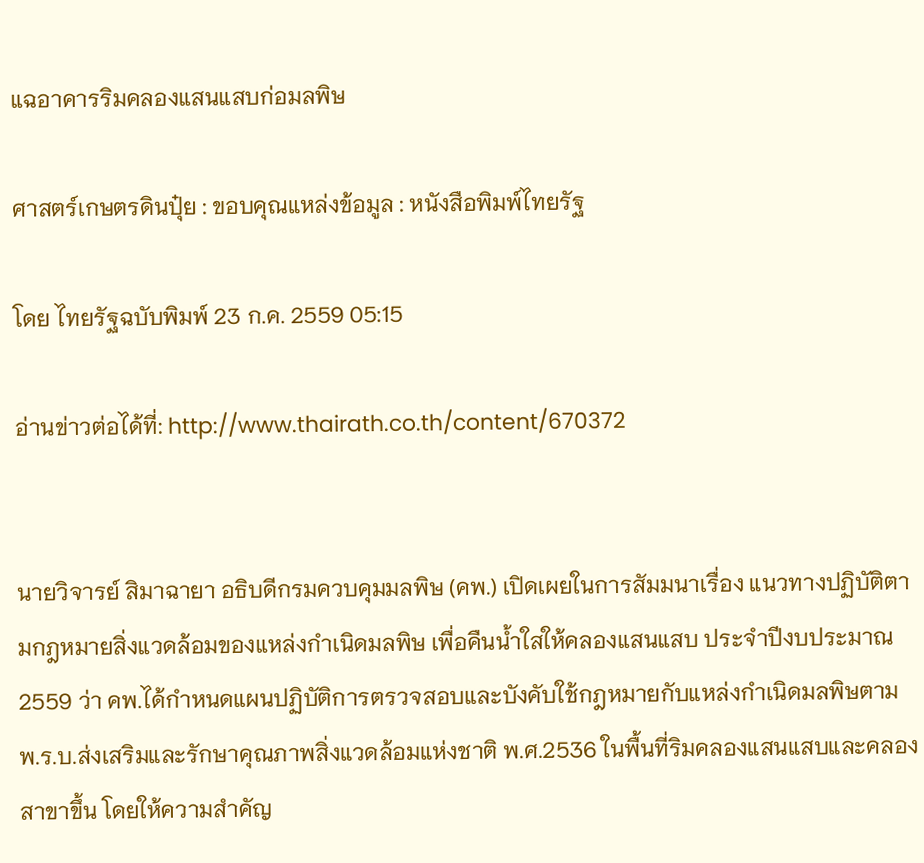แฉอาคารริมคลองแสนแสบก่อมลพิษ

ศาสตร์เกษตรดินปุ๋ย : ขอบคุณแหล่งข้อมูล : หนังสือพิมพ์ไทยรัฐ

โดย ไทยรัฐฉบับพิมพ์ 23 ก.ค. 2559 05:15

อ่านข่าวต่อได้ที่: http://www.thairath.co.th/content/670372


นายวิจารย์ สิมาฉายา อธิบดีกรมควบคุมมลพิษ (คพ.) เปิดเผยในการสัมมนาเรื่อง แนวทางปฏิบัติตามกฎหมายสิ่งแวดล้อมของแหล่งกำเนิดมลพิษ เพื่อคืนน้ำใสให้คลองแสนแสบ ประจำปีงบประมาณ 2559 ว่า คพ.ได้กำหนดแผนปฏิบัติการตรวจสอบและบังคับใช้กฎหมายกับแหล่งกำเนิดมลพิษตาม พ.ร.บ.ส่งเสริมและรักษาคุณภาพสิ่งแวดล้อมแห่งชาติ พ.ศ.2536 ในพื้นที่ริมคลองแสนแสบและคลองสาขาขึ้น โดยให้ความสำคัญ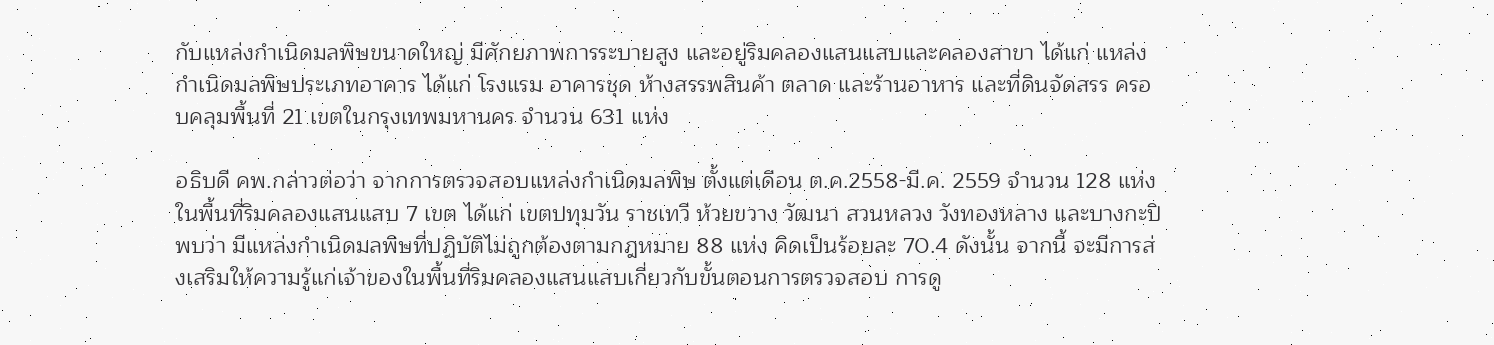กับแหล่งกำเนิดมลพิษขนาดใหญ่ มีศักยภาพการระบายสูง และอยู่ริมคลองแสนแสบและคลองสาขา ได้แก่ แหล่งกำเนิดมลพิษประเภทอาคาร ได้แก่ โรงแรม อาคารชุด ห้างสรรพสินค้า ตลาด และร้านอาหาร และที่ดินจัดสรร ครอบคลุมพื้นที่ 21 เขตในกรุงเทพมหานคร จำนวน 631 แห่ง

อธิบดี คพ.กล่าวต่อว่า จากการตรวจสอบแหล่งกำเนิดมลพิษ ตั้งแต่เดือน ต.ค.2558-มี.ค. 2559 จำนวน 128 แห่ง ในพื้นที่ริมคลองแสนแสบ 7 เขต ได้แก่ เขตปทุมวัน ราชเทวี ห้วยขวาง วัฒนา สวนหลวง วังทองหลาง และบางกะปิ พบว่า มีแหล่งกำเนิดมลพิษที่ปฏิบัติไม่ถูกต้องตามกฎหมาย 88 แห่ง คิดเป็นร้อยละ 70.4 ดังนั้น จากนี้ จะมีการส่งเสริมให้ความรู้แก่เจ้าของในพื้นที่ริมคลองแสนแสบเกี่ยวกับขั้นตอนการตรวจสอบ การดู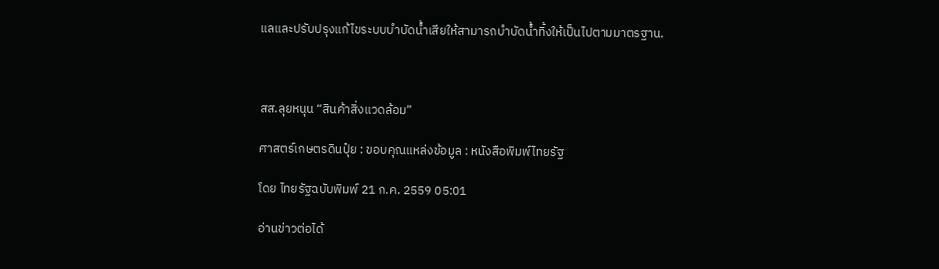แลและปรับปรุงแก้ไขระบบบำบัดน้ำเสียให้สามารถบำบัดน้ำทิ้งให้เป็นไปตามมาตรฐาน.



สส.ลุยหนุน “สินค้าสิ่งแวดล้อม”

ศาสตร์เกษตรดินปุ๋ย : ขอบคุณแหล่งข้อมูล : หนังสือพิมพ์ไทยรัฐ

โดย ไทยรัฐฉบับพิมพ์ 21 ก.ค. 2559 05:01

อ่านข่าวต่อได้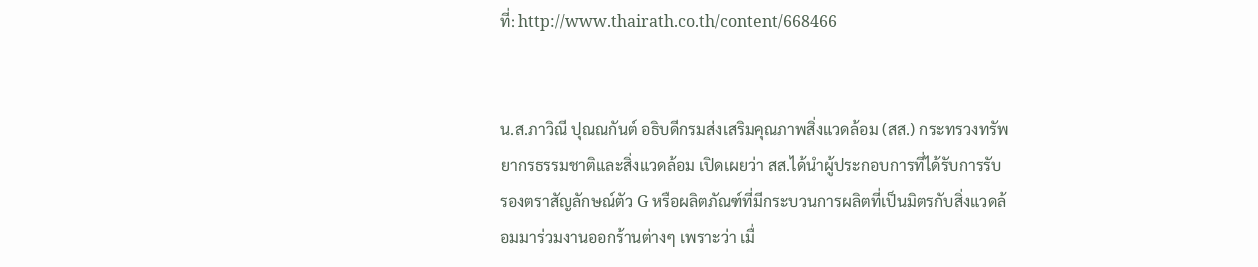ที่: http://www.thairath.co.th/content/668466


น.ส.ภาวิณี ปุณณกันต์ อธิบดีกรมส่งเสริมคุณภาพสิ่งแวดล้อม (สส.) กระทรวงทรัพยากรธรรมชาติและสิ่งแวดล้อม เปิดเผยว่า สส.ได้นำผู้ประกอบการที่ได้รับการรับรองตราสัญลักษณ์ตัว G หรือผลิตภัณฑ์ที่มีกระบวนการผลิตที่เป็นมิตรกับสิ่งแวดล้อมมาร่วมงานออกร้านต่างๆ เพราะว่า เมื่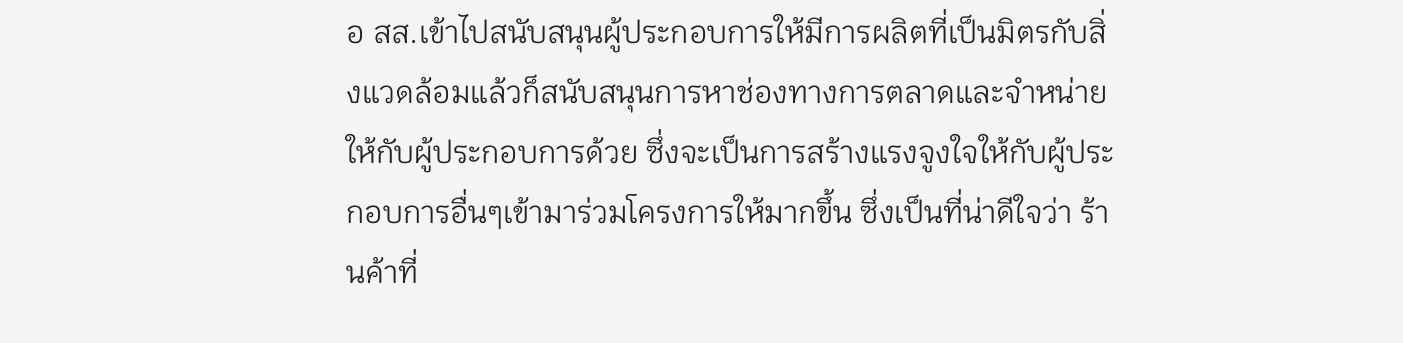อ สส.เข้าไปสนับสนุนผู้ประกอบการให้มีการผลิตที่เป็นมิตรกับสิ่งแวดล้อมแล้วก็สนับสนุนการหาช่องทางการตลาดและจำหน่ายให้กับผู้ประกอบการด้วย ซึ่งจะเป็นการสร้างแรงจูงใจให้กับผู้ประกอบการอื่นๆเข้ามาร่วมโครงการให้มากขึ้น ซึ่งเป็นที่น่าดีใจว่า ร้านค้าที่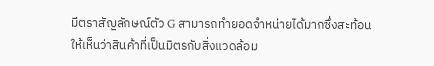มีตราสัญลักษณ์ตัว G สามารถทำยอดจำหน่ายได้มากซึ่งสะท้อนให้เห็นว่าสินค้าที่เป็นมิตรกับสิ่งแวดล้อม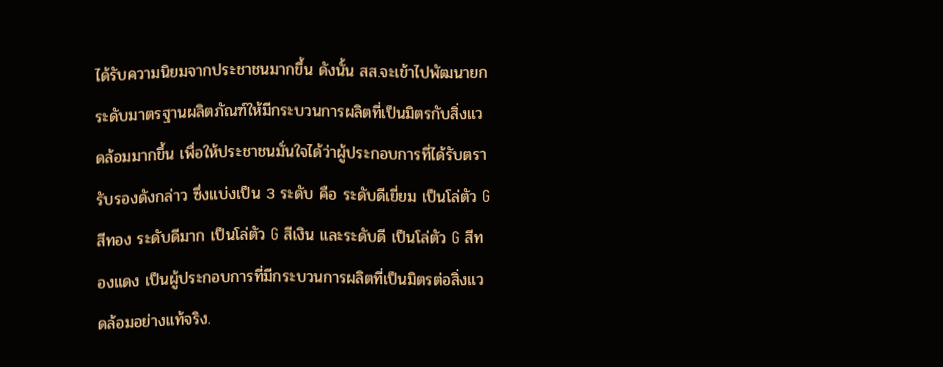ได้รับความนิยมจากประชาชนมากขึ้น ดังนั้น สส.จะเข้าไปพัฒนายกระดับมาตรฐานผลิตภัณฑ์ให้มีกระบวนการผลิตที่เป็นมิตรกับสิ่งแวดล้อมมากขึ้น เพื่อให้ประชาชนมั่นใจได้ว่าผู้ประกอบการที่ได้รับตรารับรองดังกล่าว ซึ่งแบ่งเป็น 3 ระดับ คือ ระดับดีเยี่ยม เป็นโล่ตัว G สีทอง ระดับดีมาก เป็นโล่ตัว G สีเงิน และระดับดี เป็นโล่ตัว G สีทองแดง เป็นผู้ประกอบการที่มีกระบวนการผลิตที่เป็นมิตรต่อสิ่งแวดล้อมอย่างแท้จริง.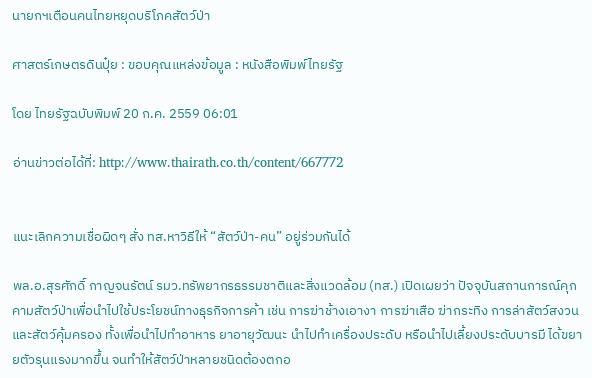นายกฯเตือนคนไทยหยุดบริโภคสัตว์ป่า

ศาสตร์เกษตรดินปุ๋ย : ขอบคุณแหล่งข้อมูล : หนังสือพิมพ์ไทยรัฐ

โดย ไทยรัฐฉบับพิมพ์ 20 ก.ค. 2559 06:01

อ่านข่าวต่อได้ที่: http://www.thairath.co.th/content/667772


แนะเลิกความเชื่อผิดๆ สั่ง ทส.หาวิธีให้ “สัตว์ป่า-คน” อยู่ร่วมกันได้

พล.อ.สุรศักดิ์ กาญจนรัตน์ รมว.ทรัพยากรธรรมชาติและสิ่งแวดล้อม (ทส.) เปิดเผยว่า ปัจจุบันสถานการณ์คุกคามสัตว์ป่าเพื่อนำไปใช้ประโยชน์ทางธุรกิจการค้า เช่น การฆ่าช้างเอางา การฆ่าเสือ ฆ่ากระทิง การล่าสัตว์สงวนและสัตว์คุ้มครอง ทั้งเพื่อนำไปทำอาหาร ยาอายุวัฒนะ นำไปทำเครื่องประดับ หรือนำไปเลี้ยงประดับบารมี ได้ขยายตัวรุนแรงมากขึ้น จนทำให้สัตว์ป่าหลายชนิดต้องตกอ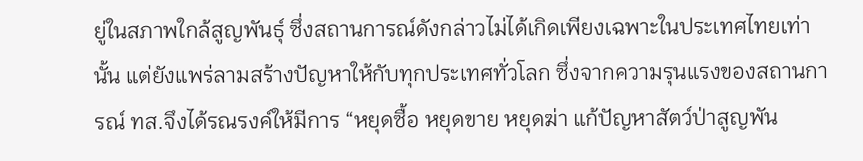ยู่ในสภาพใกล้สูญพันธุ์ ซึ่งสถานการณ์ดังกล่าวไม่ได้เกิดเพียงเฉพาะในประเทศไทยเท่านั้น แต่ยังแพร่ลามสร้างปัญหาให้กับทุกประเทศทั่วโลก ซึ่งจากความรุนแรงของสถานการณ์ ทส.จึงได้รณรงค์ให้มีการ “หยุดซื้อ หยุดขาย หยุดฆ่า แก้ปัญหาสัตว์ป่าสูญพัน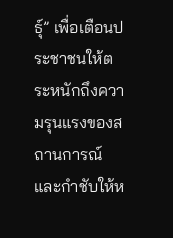ธุ์” เพื่อเตือนประชาชนให้ตระหนักถึงความรุนแรงของสถานการณ์และกำชับให้ห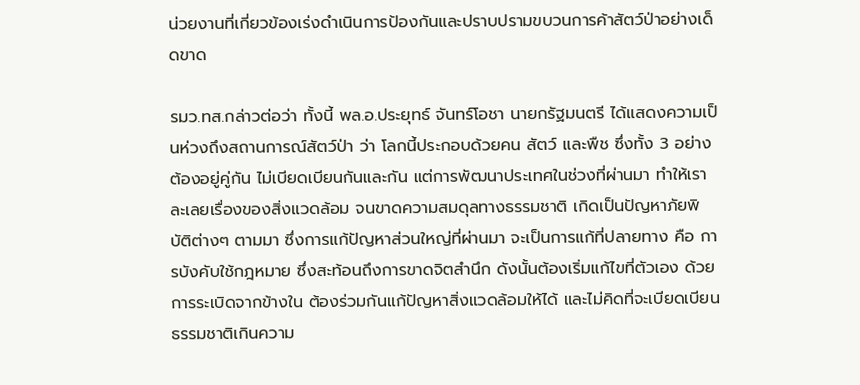น่วยงานที่เกี่ยวข้องเร่งดำเนินการป้องกันและปราบปรามขบวนการค้าสัตว์ป่าอย่างเด็ดขาด

รมว.ทส.กล่าวต่อว่า ทั้งนี้ พล.อ.ประยุทธ์ จันทร์โอชา นายกรัฐมนตรี ได้แสดงความเป็นห่วงถึงสถานการณ์สัตว์ป่า ว่า โลกนี้ประกอบด้วยคน สัตว์ และพืช ซึ่งทั้ง 3 อย่างต้องอยู่คู่กัน ไม่เบียดเบียนกันและกัน แต่การพัฒนาประเทศในช่วงที่ผ่านมา ทำให้เราละเลยเรื่องของสิ่งแวดล้อม จนขาดความสมดุลทางธรรมชาติ เกิดเป็นปัญหาภัยพิบัติต่างๆ ตามมา ซึ่งการแก้ปัญหาส่วนใหญ่ที่ผ่านมา จะเป็นการแก้ที่ปลายทาง คือ การบังคับใช้กฎหมาย ซึ่งสะท้อนถึงการขาดจิตสำนึก ดังนั้นต้องเริ่มแก้ไขที่ตัวเอง ด้วยการระเบิดจากข้างใน ต้องร่วมกันแก้ปัญหาสิ่งแวดล้อมให้ได้ และไม่คิดที่จะเบียดเบียนธรรมชาติเกินความ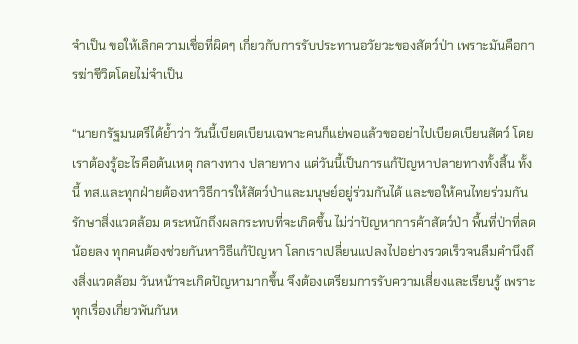จำเป็น ขอให้เลิกความเชื่อที่ผิดๆ เกี่ยวกับการรับประทานอวัยวะของสัตว์ป่า เพราะมันคือการฆ่าชีวิตโดยไม่จำเป็น

“นายกรัฐมนตรีได้ย้ำว่า วันนี้เบียดเบียนเฉพาะคนก็แย่พอแล้วขออย่าไปเบียดเบียนสัตว์ โดยเราต้องรู้อะไรคือต้นเหตุ กลางทาง ปลายทาง แต่วันนี้เป็นการแก้ปัญหาปลายทางทั้งสิ้น ทั้งนี้ ทส.และทุกฝ่ายต้องหาวิธีการให้สัตว์ป่าและมนุษย์อยู่ร่วมกันได้ และขอให้คนไทยร่วมกันรักษาสิ่งแวดล้อม ตระหนักถึงผลกระทบที่จะเกิดขึ้น ไม่ว่าปัญหาการค้าสัตว์ป่า พื้นที่ป่าที่ลดน้อยลง ทุกคนต้องช่วยกันหาวิธีแก้ปัญหา โลกเราเปลี่ยนแปลงไปอย่างรวดเร็วจนลืมคำนึงถึงสิ่งแวดล้อม วันหน้าจะเกิดปัญหามากขึ้น จึงต้องเตรียมการรับความเสี่ยงและเรียนรู้ เพราะทุกเรื่องเกี่ยวพันกันห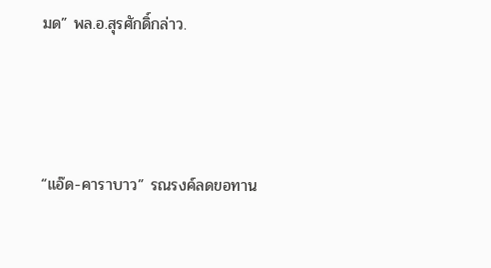มด” พล.อ.สุรศักดิ์กล่าว.



“แอ๊ด-คาราบาว” รณรงค์ลดขอทาน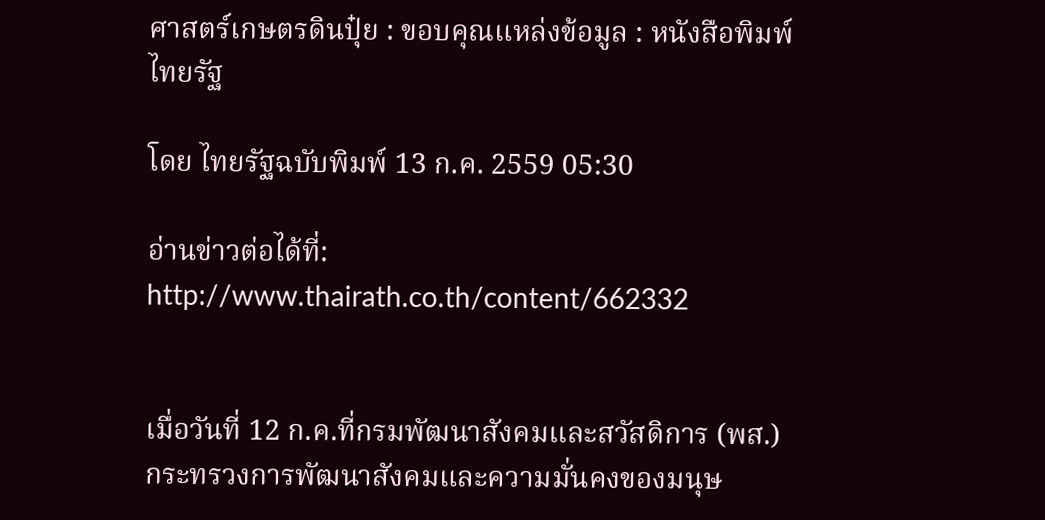ศาสตร์เกษตรดินปุ๋ย : ขอบคุณแหล่งข้อมูล : หนังสือพิมพ์ไทยรัฐ

โดย ไทยรัฐฉบับพิมพ์ 13 ก.ค. 2559 05:30

อ่านข่าวต่อได้ที่: http://www.thairath.co.th/content/662332


เมื่อวันที่ 12 ก.ค.ที่กรมพัฒนาสังคมและสวัสดิการ (พส.) กระทรวงการพัฒนาสังคมและความมั่นคงของมนุษ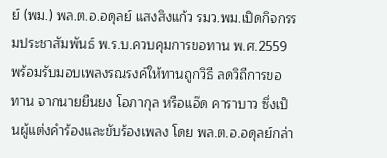ย์ (พม.) พล.ต.อ.อดุลย์ แสงสิงแก้ว รมว.พม.เปิดกิจกรรมประชาสัมพันธ์ พ.ร.บ.ควบคุมการขอทาน พ.ศ.2559 พร้อมรับมอบเพลงรณรงค์ให้ทานถูกวิธี ลดวิถีการขอทาน จากนายยืนยง โอภากุล หรือแอ๊ด คาราบาว ซึ่งเป็นผู้แต่งคำร้องและขับร้องเพลง โดย พล.ต.อ.อดุลย์กล่า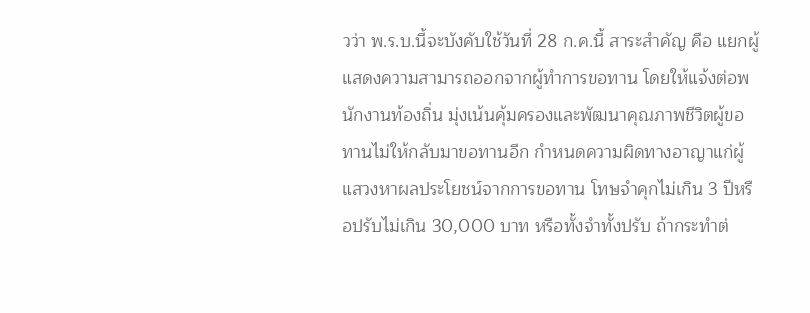วว่า พ.ร.บ.นี้จะบังคับใช้วันที่ 28 ก.ค.นี้ สาระสำคัญ คือ แยกผู้แสดงความสามารถออกจากผู้ทำการขอทาน โดยให้แจ้งต่อพนักงานท้องถิ่น มุ่งเน้นคุ้มครองและพัฒนาคุณภาพชีวิตผู้ขอทานไม่ให้กลับมาขอทานอีก กำหนดความผิดทางอาญาแก่ผู้แสวงหาผลประโยชน์จากการขอทาน โทษจำคุกไม่เกิน 3 ปีหรือปรับไม่เกิน 30,000 บาท หรือทั้งจำทั้งปรับ ถ้ากระทำต่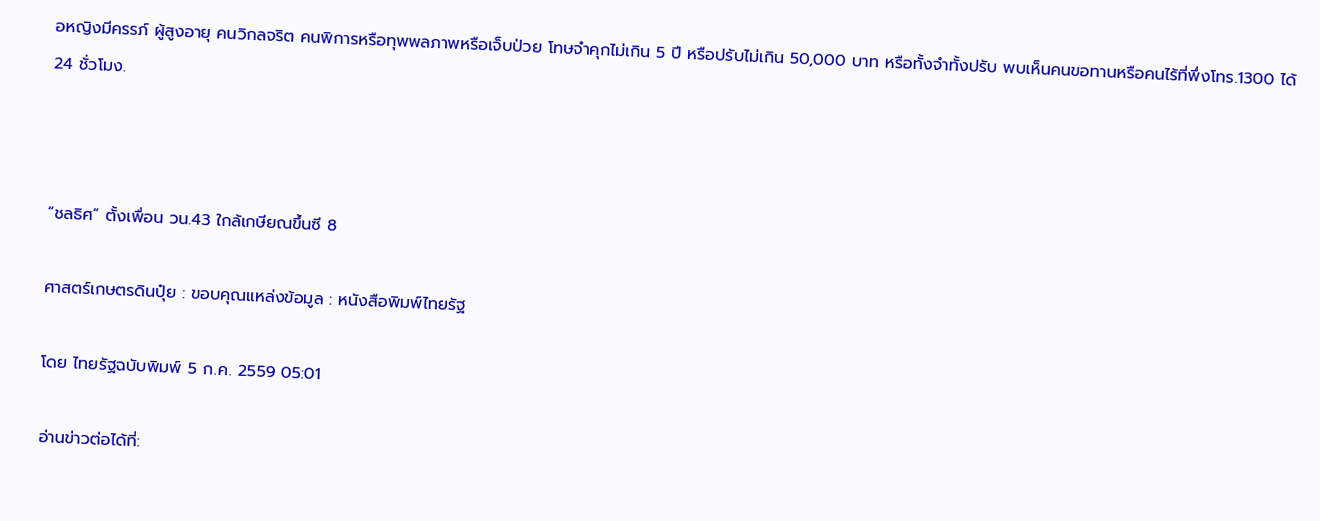อหญิงมีครรภ์ ผู้สูงอายุ คนวิกลจริต คนพิการหรือทุพพลภาพหรือเจ็บป่วย โทษจำคุกไม่เกิน 5 ปี หรือปรับไม่เกิน 50,000 บาท หรือทั้งจำทั้งปรับ พบเห็นคนขอทานหรือคนไร้ที่พึ่งโทร.1300 ได้ 24 ชั่วโมง.



“ชลธิศ” ตั้งเพื่อน วน.43 ใกล้เกษียณขึ้นซี 8

ศาสตร์เกษตรดินปุ๋ย : ขอบคุณแหล่งข้อมูล : หนังสือพิมพ์ไทยรัฐ

โดย ไทยรัฐฉบับพิมพ์ 5 ก.ค. 2559 05:01

อ่านข่าวต่อได้ที่: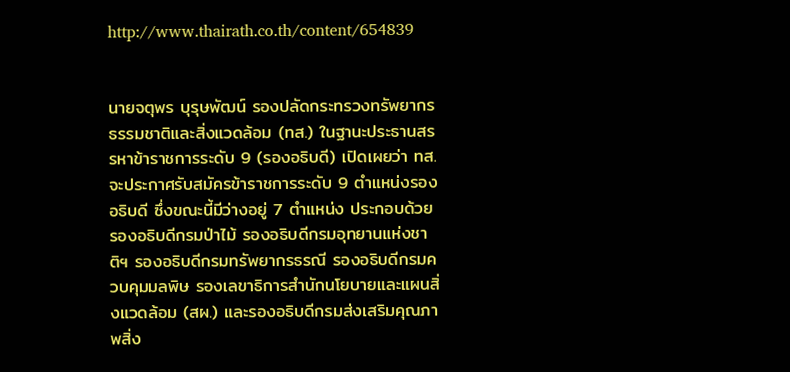http://www.thairath.co.th/content/654839


นายจตุพร บุรุษพัฒน์ รองปลัดกระทรวงทรัพยากรธรรมชาติและสิ่งแวดล้อม (ทส.) ในฐานะประธานสรรหาข้าราชการระดับ 9 (รองอธิบดี) เปิดเผยว่า ทส.จะประกาศรับสมัครข้าราชการระดับ 9 ตำแหน่งรองอธิบดี ซึ่งขณะนี้มีว่างอยู่ 7 ตำแหน่ง ประกอบด้วย รองอธิบดีกรมป่าไม้ รองอธิบดีกรมอุทยานแห่งชาติฯ รองอธิบดีกรมทรัพยากรธรณี รองอธิบดีกรมควบคุมมลพิษ รองเลขาธิการสำนักนโยบายและแผนสิ่งแวดล้อม (สผ.) และรองอธิบดีกรมส่งเสริมคุณภาพสิ่ง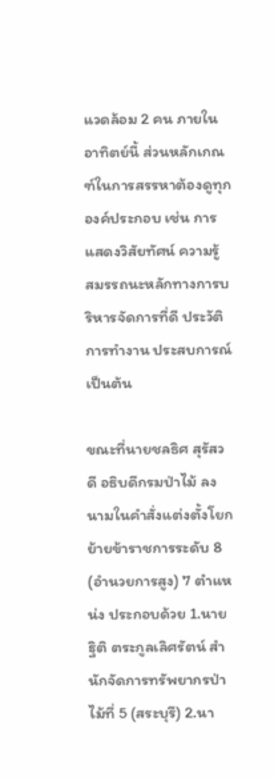แวดล้อม 2 คน ภายในอาทิตย์นี้ ส่วนหลักเกณฑ์ในการสรรหาต้องดูทุกองค์ประกอบ เช่น การแสดงวิสัยทัศน์ ความรู้ สมรรถนะหลักทางการบริหารจัดการที่ดี ประวัติการทำงาน ประสบการณ์ เป็นต้น

ขณะที่นายชลธิศ สุรัสวดี อธิบดีกรมป่าไม้ ลงนามในคำสั่งแต่งตั้งโยกย้ายข้าราชการระดับ 8 (อำนวยการสูง) 7 ตำแหน่ง ประกอบด้วย 1.นายฐิติ ตระกูลเลิศรัตน์ สำนักจัดการทรัพยากรป่าไม้ที่ 5 (สระบุรี) 2.นา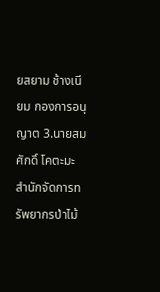ยสยาม ช้างเนียม กองการอนุญาต 3.นายสมศักดิ์ โคตะมะ สำนักจัดการทรัพยากรป่าไม้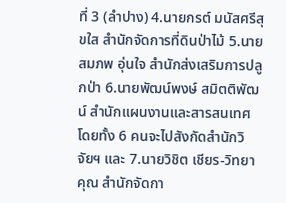ที่ 3 (ลำปาง) 4.นายกรต์ มนัสศรีสุขใส สำนักจัดการที่ดินป่าไม้ 5.นายสมภพ อุ่นใจ สำนักส่งเสริมการปลูกป่า 6.นายพัฒน์พงษ์ สมิตติพัฒน์ สำนักแผนงานและสารสนเทศ โดยทั้ง 6 คนจะไปสังกัดสำนักวิจัยฯ และ 7.นายวิชิต เชียร-วิทยาคุณ สำนักจัดกา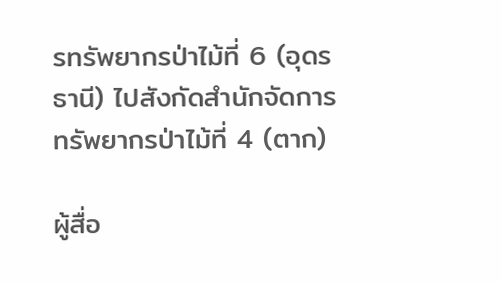รทรัพยากรป่าไม้ที่ 6 (อุดรธานี) ไปสังกัดสำนักจัดการทรัพยากรป่าไม้ที่ 4 (ตาก)

ผู้สื่อ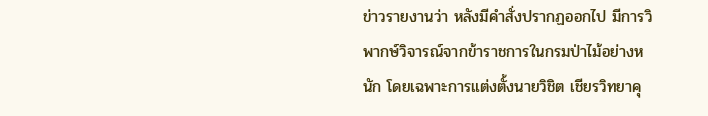ข่าวรายงานว่า หลังมีคำสั่งปรากฏออกไป มีการวิพากษ์วิจารณ์จากข้าราชการในกรมป่าไม้อย่างหนัก โดยเฉพาะการแต่งตั้งนายวิชิต เชียรวิทยาคุ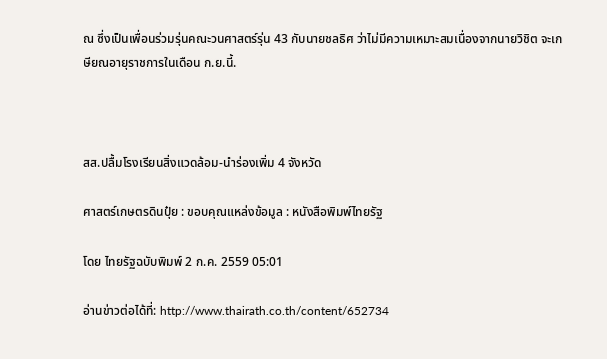ณ ซึ่งเป็นเพื่อนร่วมรุ่นคณะวนศาสตร์รุ่น 43 กับนายชลธิศ ว่าไม่มีความเหมาะสมเนื่องจากนายวิชิต จะเกษียณอายุราชการในเดือน ก.ย.นี้.



สส.ปลื้มโรงเรียนสิ่งแวดล้อม-นำร่องเพิ่ม 4 จังหวัด

ศาสตร์เกษตรดินปุ๋ย : ขอบคุณแหล่งข้อมูล : หนังสือพิมพ์ไทยรัฐ

โดย ไทยรัฐฉบับพิมพ์ 2 ก.ค. 2559 05:01

อ่านข่าวต่อได้ที่: http://www.thairath.co.th/content/652734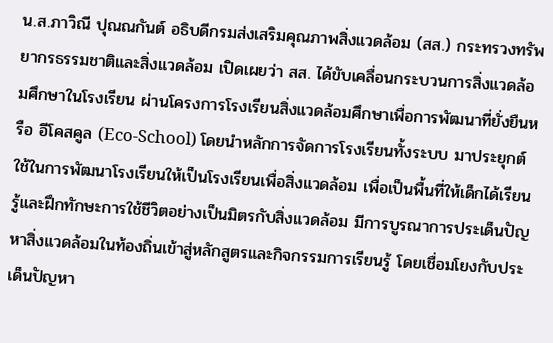น.ส.ภาวิณี ปุณณกันต์ อธิบดีกรมส่งเสริมคุณภาพสิ่งแวดล้อม (สส.) กระทรวงทรัพยากรธรรมชาติและสิ่งแวดล้อม เปิดเผยว่า สส. ได้ขับเคลื่อนกระบวนการสิ่งแวดล้อมศึกษาในโรงเรียน ผ่านโครงการโรงเรียนสิ่งแวดล้อมศึกษาเพื่อการพัฒนาที่ยั่งยืนหรือ อีโคสคูล (Eco-School) โดยนำหลักการจัดการโรงเรียนทั้งระบบ มาประยุกต์ใช้ในการพัฒนาโรงเรียนให้เป็นโรงเรียนเพื่อสิ่งแวดล้อม เพื่อเป็นพื้นที่ให้เด็กได้เรียนรู้และฝึกทักษะการใช้ชีวิตอย่างเป็นมิตรกับสิ่งแวดล้อม มีการบูรณาการประเด็นปัญหาสิ่งแวดล้อมในท้องถิ่นเข้าสู่หลักสูตรและกิจกรรมการเรียนรู้ โดยเชื่อมโยงกับประเด็นปัญหา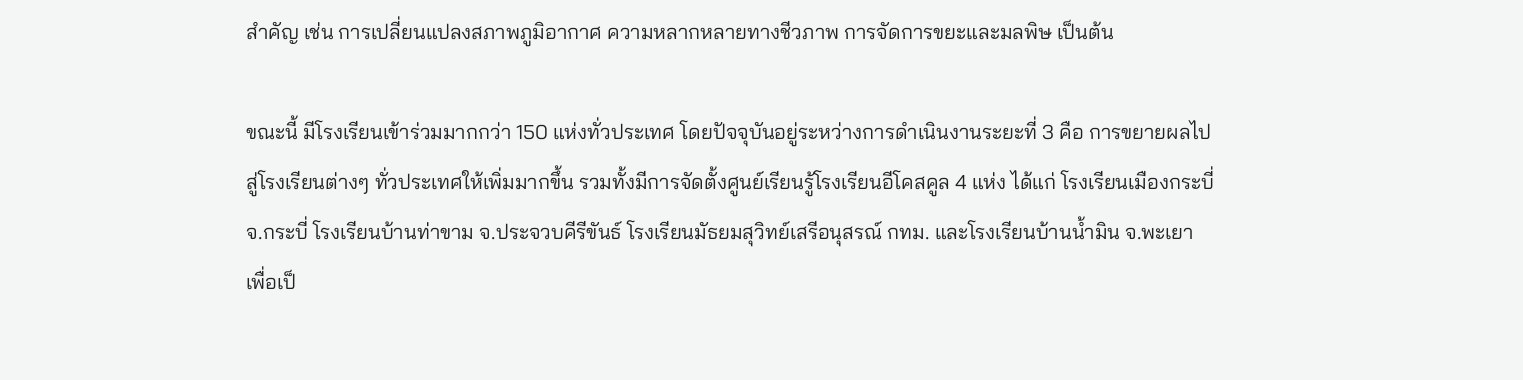สำคัญ เช่น การเปลี่ยนแปลงสภาพภูมิอากาศ ความหลากหลายทางชีวภาพ การจัดการขยะและมลพิษ เป็นต้น

ขณะนี้ มีโรงเรียนเข้าร่วมมากกว่า 150 แห่งทั่วประเทศ โดยปัจจุบันอยู่ระหว่างการดำเนินงานระยะที่ 3 คือ การขยายผลไปสู่โรงเรียนต่างๆ ทั่วประเทศให้เพิ่มมากขึ้น รวมทั้งมีการจัดตั้งศูนย์เรียนรู้โรงเรียนอีโคสคูล 4 แห่ง ได้แก่ โรงเรียนเมืองกระบี่ จ.กระบี่ โรงเรียนบ้านท่าขาม จ.ประจวบคีรีขันธ์ โรงเรียนมัธยมสุวิทย์เสรีอนุสรณ์ กทม. และโรงเรียนบ้านน้ำมิน จ.พะเยา เพื่อเป็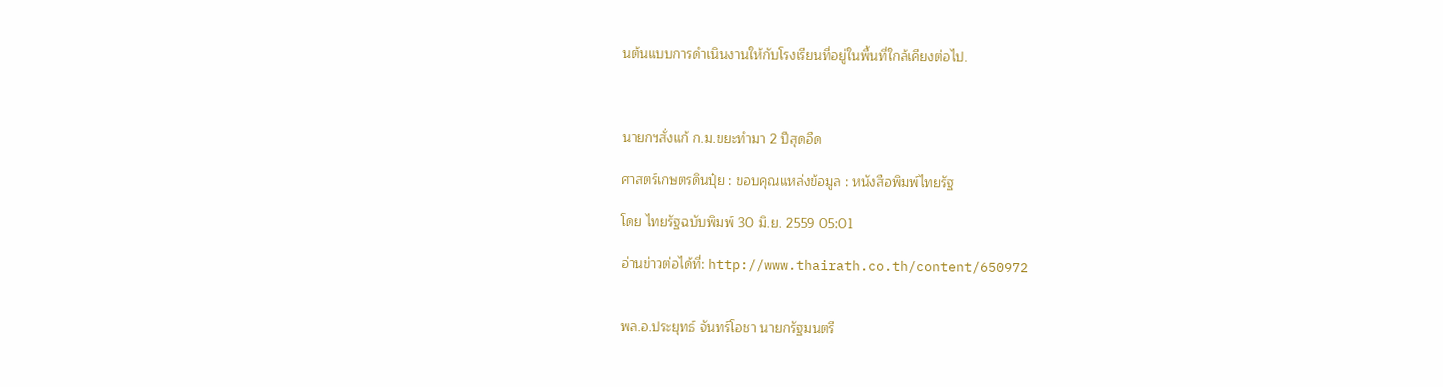นต้นแบบการดำเนินงานให้กับโรงเรียนที่อยู่ในพื้นที่ใกล้เคียงต่อไป.



นายกฯสั่งแก้ ก.ม.ขยะทำมา 2 ปีสุดอืด

ศาสตร์เกษตรดินปุ๋ย : ขอบคุณแหล่งข้อมูล : หนังสือพิมพ์ไทยรัฐ

โดย ไทยรัฐฉบับพิมพ์ 30 มิ.ย. 2559 05:01

อ่านข่าวต่อได้ที่: http://www.thairath.co.th/content/650972


พล.อ.ประยุทธ์ จันทร์โอชา นายกรัฐมนตรี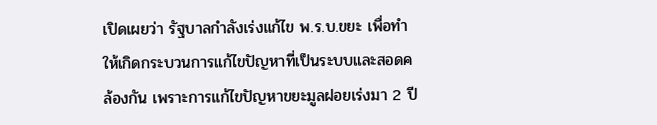เปิดเผยว่า รัฐบาลกำลังเร่งแก้ไข พ.ร.บ.ขยะ เพื่อทำให้เกิดกระบวนการแก้ไขปัญหาที่เป็นระบบและสอดคล้องกัน เพราะการแก้ไขปัญหาขยะมูลฝอยเร่งมา 2 ปี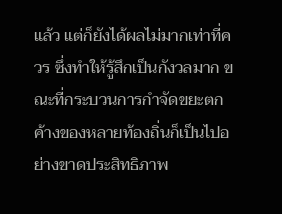แล้ว แต่ก็ยังได้ผลไม่มากเท่าที่ควร ซึ่งทำให้รู้สึกเป็นกังวลมาก ขณะที่กระบวนการกำจัดขยะตกค้างของหลายท้องถิ่นก็เป็นไปอย่างขาดประสิทธิภาพ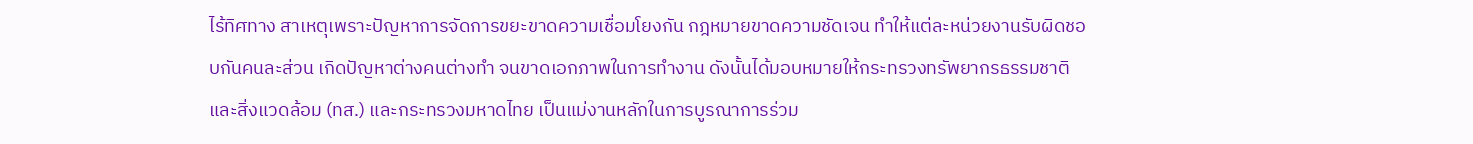ไร้ทิศทาง สาเหตุเพราะปัญหาการจัดการขยะขาดความเชื่อมโยงกัน กฎหมายขาดความชัดเจน ทำให้แต่ละหน่วยงานรับผิดชอบกันคนละส่วน เกิดปัญหาต่างคนต่างทำ จนขาดเอกภาพในการทำงาน ดังนั้นได้มอบหมายให้กระทรวงทรัพยากรธรรมชาติและสิ่งแวดล้อม (ทส.) และกระทรวงมหาดไทย เป็นแม่งานหลักในการบูรณาการร่วม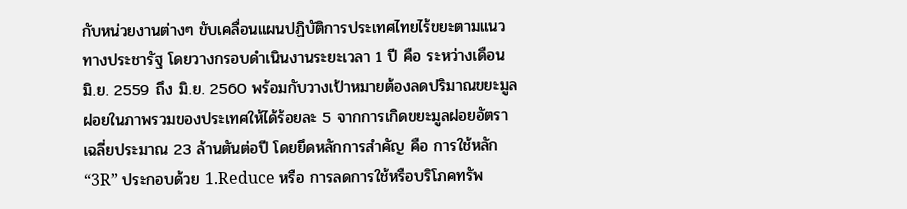กับหน่วยงานต่างๆ ขับเคลื่อนแผนปฏิบัติการประเทศไทยไร้ขยะตามแนวทางประชารัฐ โดยวางกรอบดำเนินงานระยะเวลา 1 ปี คือ ระหว่างเดือน มิ.ย. 2559 ถึง มิ.ย. 2560 พร้อมกับวางเป้าหมายต้องลดปริมาณขยะมูลฝอยในภาพรวมของประเทศให้ได้ร้อยละ 5 จากการเกิดขยะมูลฝอยอัตราเฉลี่ยประมาณ 23 ล้านตันต่อปี โดยยึดหลักการสำคัญ คือ การใช้หลัก “3R” ประกอบด้วย 1.Reduce หรือ การลดการใช้หรือบริโภคทรัพ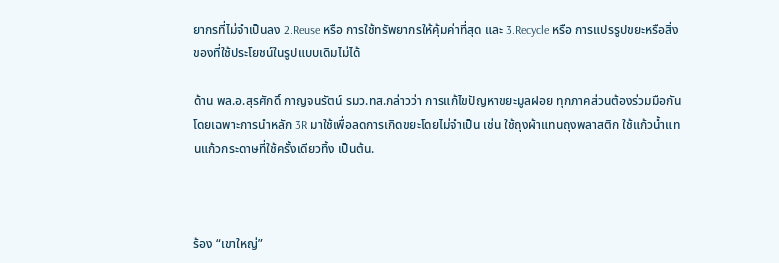ยากรที่ไม่จำเป็นลง 2.Reuse หรือ การใช้ทรัพยากรให้คุ้มค่าที่สุด และ 3.Recycle หรือ การแปรรูปขยะหรือสิ่งของที่ใช้ประโยชน์ในรูปแบบเดิมไม่ได้

ด้าน พล.อ.สุรศักดิ์ กาญจนรัตน์ รมว.ทส.กล่าวว่า การแก้ไขปัญหาขยะมูลฝอย ทุกภาคส่วนต้องร่วมมือกัน โดยเฉพาะการนำหลัก 3R มาใช้เพื่อลดการเกิดขยะโดยไม่จำเป็น เช่น ใช้ถุงผ้าแทนถุงพลาสติก ใช้แก้วน้ำแทนแก้วกระดาษที่ใช้ครั้งเดียวทิ้ง เป็นต้น.



ร้อง “เขาใหญ่”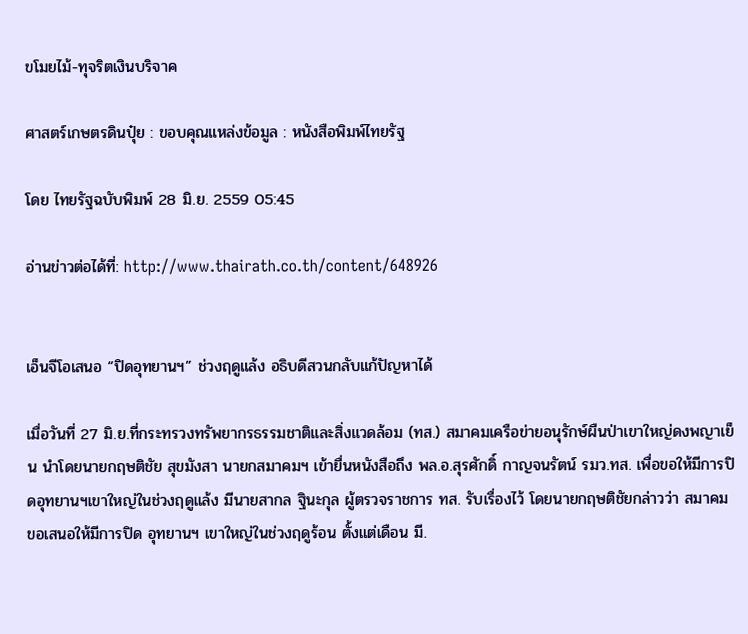ขโมยไม้-ทุจริตเงินบริจาค

ศาสตร์เกษตรดินปุ๋ย : ขอบคุณแหล่งข้อมูล : หนังสือพิมพ์ไทยรัฐ

โดย ไทยรัฐฉบับพิมพ์ 28 มิ.ย. 2559 05:45

อ่านข่าวต่อได้ที่: http://www.thairath.co.th/content/648926


เอ็นจีโอเสนอ “ปิดอุทยานฯ” ช่วงฤดูแล้ง อธิบดีสวนกลับแก้ปัญหาได้

เมื่อวันที่ 27 มิ.ย.ที่กระทรวงทรัพยากรธรรมชาติและสิ่งแวดล้อม (ทส.) สมาคมเครือข่ายอนุรักษ์ผืนป่าเขาใหญ่ดงพญาเย็น นำโดยนายกฤษติชัย สุขมังสา นายกสมาคมฯ เข้ายื่นหนังสือถึง พล.อ.สุรศักดิ์ กาญจนรัตน์ รมว.ทส. เพื่อขอให้มีการปิดอุทยานฯเขาใหญ่ในช่วงฤดูแล้ง มีนายสากล ฐินะกุล ผู้ตรวจราชการ ทส. รับเรื่องไว้ โดยนายกฤษติชัยกล่าวว่า สมาคมขอเสนอให้มีการปิด อุทยานฯ เขาใหญ่ในช่วงฤดูร้อน ตั้งแต่เดือน มี.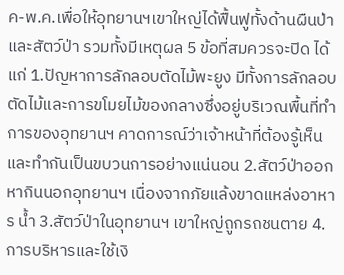ค-พ.ค.เพื่อให้อุทยานฯเขาใหญ่ได้ฟื้นฟูทั้งด้านผืนป่าและสัตว์ป่า รวมทั้งมีเหตุผล 5 ข้อที่สมควรจะปิด ได้แก่ 1.ปัญหาการลักลอบตัดไม้พะยูง มีทั้งการลักลอบตัดไม้และการขโมยไม้ของกลางซึ่งอยู่บริเวณพื้นที่ทำการของอุทยานฯ คาดการณ์ว่าเจ้าหน้าที่ต้องรู้เห็นและทำกันเป็นขบวนการอย่างแน่นอน 2.สัตว์ป่าออกหากินนอกอุทยานฯ เนื่องจากภัยแล้งขาดแหล่งอาหาร น้ำ 3.สัตว์ป่าในอุทยานฯ เขาใหญ่ถูกรถชนตาย 4.การบริหารและใช้เงิ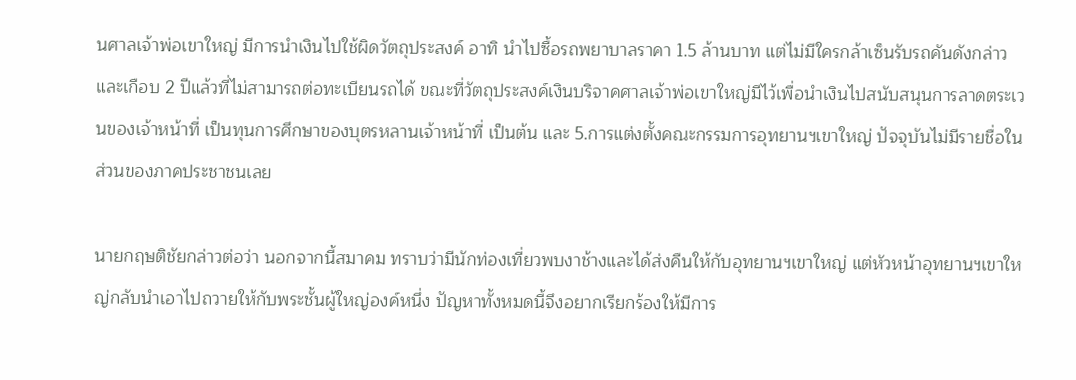นศาลเจ้าพ่อเขาใหญ่ มีการนำเงินไปใช้ผิดวัตถุประสงค์ อาทิ นำไปซื้อรถพยาบาลราคา 1.5 ล้านบาท แต่ไม่มีใครกล้าเซ็นรับรถคันดังกล่าวและเกือบ 2 ปีแล้วที่ไม่สามารถต่อทะเบียนรถได้ ขณะที่วัตถุประสงค์เงินบริจาคศาลเจ้าพ่อเขาใหญ่มีไว้เพื่อนำเงินไปสนับสนุนการลาดตระเวนของเจ้าหน้าที่ เป็นทุนการศึกษาของบุตรหลานเจ้าหน้าที่ เป็นต้น และ 5.การแต่งตั้งคณะกรรมการอุทยานฯเขาใหญ่ ปัจจุบันไม่มีรายชื่อในส่วนของภาคประชาชนเลย

นายกฤษติชัยกล่าวต่อว่า นอกจากนี้สมาคม ทราบว่ามีนักท่องเที่ยวพบงาช้างและได้ส่งคืนให้กับอุทยานฯเขาใหญ่ แต่หัวหน้าอุทยานฯเขาใหญ่กลับนำเอาไปถวายให้กับพระชั้นผู้ใหญ่องค์หนึ่ง ปัญหาทั้งหมดนี้จึงอยากเรียกร้องให้มีการ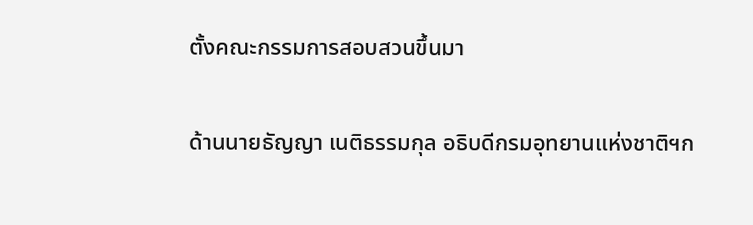ตั้งคณะกรรมการสอบสวนขึ้นมา

ด้านนายธัญญา เนติธรรมกุล อธิบดีกรมอุทยานแห่งชาติฯก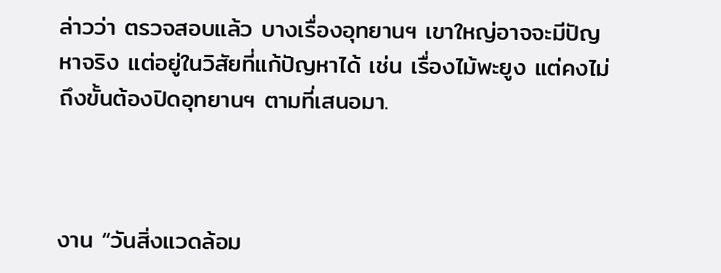ล่าวว่า ตรวจสอบแล้ว บางเรื่องอุทยานฯ เขาใหญ่อาจจะมีปัญหาจริง แต่อยู่ในวิสัยที่แก้ปัญหาได้ เช่น เรื่องไม้พะยูง แต่คงไม่ถึงขั้นต้องปิดอุทยานฯ ตามที่เสนอมา.



งาน “วันสิ่งแวดล้อม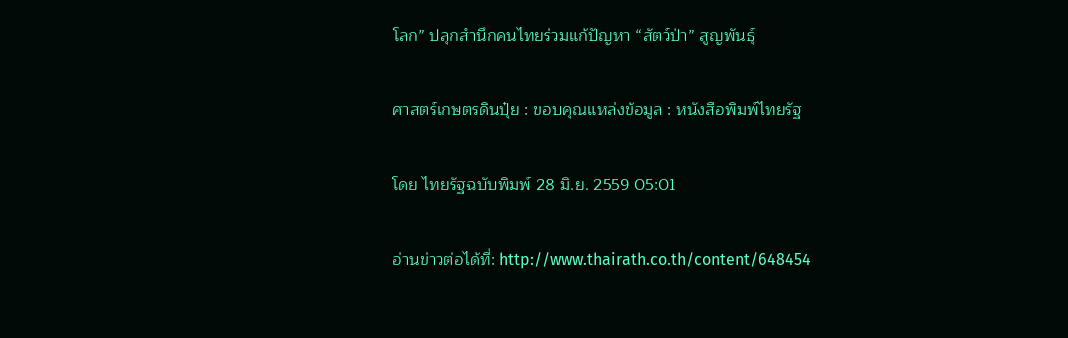โลก” ปลุกสำนึกคนไทยร่วมแก้ปัญหา “สัตว์ป่า” สูญพันธุ์

ศาสตร์เกษตรดินปุ๋ย : ขอบคุณแหล่งข้อมูล : หนังสือพิมพ์ไทยรัฐ

โดย ไทยรัฐฉบับพิมพ์ 28 มิ.ย. 2559 05:01

อ่านข่าวต่อได้ที่: http://www.thairath.co.th/content/648454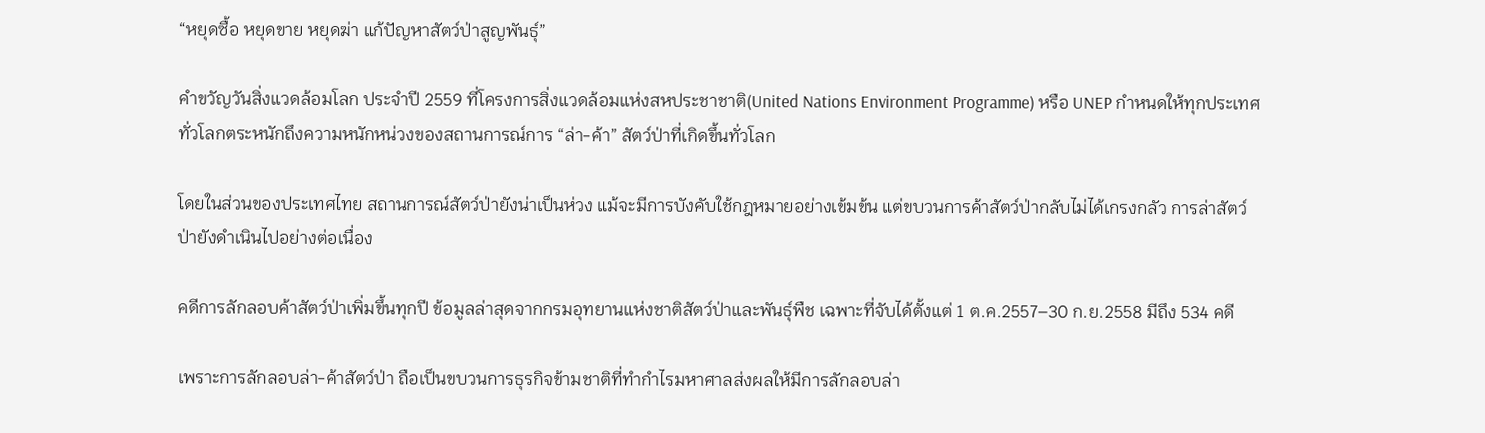“หยุดซื้อ หยุดขาย หยุดฆ่า แก้ปัญหาสัตว์ป่าสูญพันธุ์”

คำขวัญวันสิ่งแวดล้อมโลก ประจำปี 2559 ที่โครงการสิ่งแวดล้อมแห่งสหประชาชาติ(United Nations Environment Programme) หรือ UNEP กำหนดให้ทุกประเทศทั่วโลกตระหนักถึงความหนักหน่วงของสถานการณ์การ “ล่า-ค้า” สัตว์ป่าที่เกิดขึ้นทั่วโลก

โดยในส่วนของประเทศไทย สถานการณ์สัตว์ป่ายังน่าเป็นห่วง แม้จะมีการบังคับใช้กฎหมายอย่างเข้มข้น แต่ขบวนการค้าสัตว์ป่ากลับไม่ได้เกรงกลัว การล่าสัตว์ป่ายังดำเนินไปอย่างต่อเนื่อง

คดีการลักลอบค้าสัตว์ป่าเพิ่มขึ้นทุกปี ข้อมูลล่าสุดจากกรมอุทยานแห่งชาติสัตว์ป่าและพันธุ์พืช เฉพาะที่จับได้ตั้งแต่ 1 ต.ค.2557–30 ก.ย.2558 มีถึง 534 คดี

เพราะการลักลอบล่า-ค้าสัตว์ป่า ถือเป็นขบวนการธุรกิจข้ามชาติที่ทำกำไรมหาศาลส่งผลให้มีการลักลอบล่า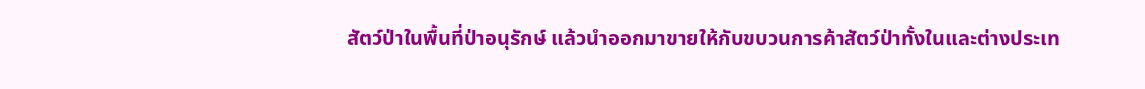สัตว์ป่าในพื้นที่ป่าอนุรักษ์ แล้วนำออกมาขายให้กับขบวนการค้าสัตว์ป่าทั้งในและต่างประเท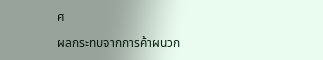ศ

ผลกระทบจากการค้าผนวก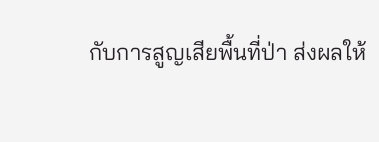กับการสูญเสียพื้นที่ป่า ส่งผลให้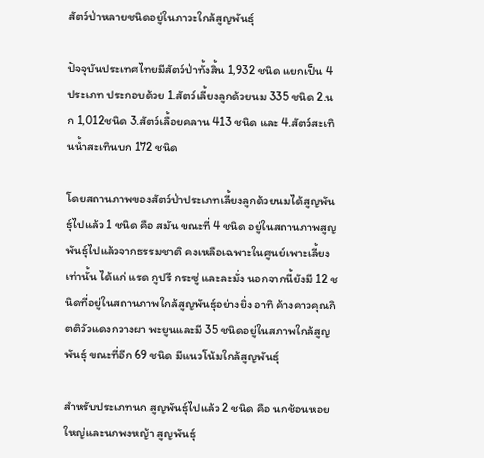สัตว์ป่าหลายชนิดอยู่ในภาวะใกล้สูญพันธุ์

ปัจจุบันประเทศไทยมีสัตว์ป่าทั้งสิ้น 1,932 ชนิด แยกเป็น 4 ประเภท ประกอบด้วย 1.สัตว์เลี้ยงลูกด้วยนม 335 ชนิด 2.นก 1,012ชนิด 3.สัตว์เลื้อยคลาน 413 ชนิด และ 4.สัตว์สะเทินน้ำสะเทินบก 172 ชนิด

โดยสถานภาพของสัตว์ป่าประเภทเลี้ยงลูกด้วยนมได้สูญพันธุ์ไปแล้ว 1 ชนิด คือ สมัน ขณะที่ 4 ชนิด อยู่ในสถานภาพสูญพันธุ์ไปแล้วจากธรรมชาติ คงเหลือเฉพาะในศูนย์เพาะเลี้ยงเท่านั้น ได้แก่ แรด กูปรี กระซู่ และละมั่ง นอกจากนี้ยังมี 12 ชนิดที่อยู่ในสถานภาพใกล้สูญพันธุ์อย่างยิ่ง อาทิ ค้างคาวคุณกิตติวัวแดงกวางผา พะยูนและมี 35 ชนิดอยู่ในสภาพใกล้สูญพันธุ์ ขณะที่อีก 69 ชนิด มีแนวโน้มใกล้สูญพันธุ์

สำหรับประเภทนก สูญพันธุ์ไปแล้ว 2 ชนิด คือ นกช้อนหอยใหญ่และนกพงหญ้า สูญพันธุ์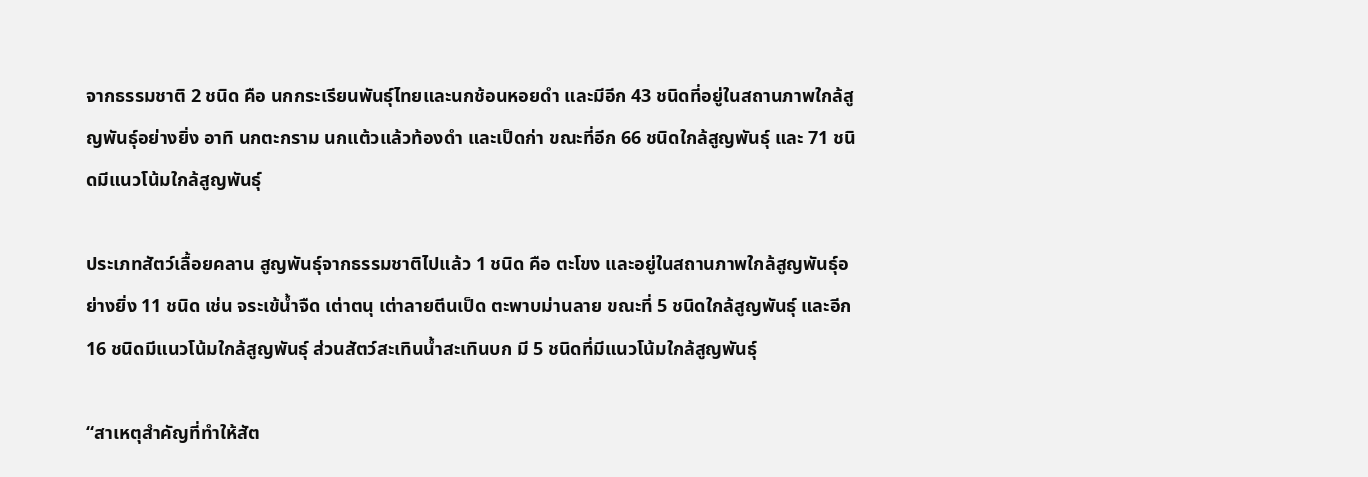จากธรรมชาติ 2 ชนิด คือ นกกระเรียนพันธุ์ไทยและนกช้อนหอยดำ และมีอีก 43 ชนิดที่อยู่ในสถานภาพใกล้สูญพันธุ์อย่างยิ่ง อาทิ นกตะกราม นกแต้วแล้วท้องดำ และเป็ดก่า ขณะที่อีก 66 ชนิดใกล้สูญพันธุ์ และ 71 ชนิดมีแนวโน้มใกล้สูญพันธุ์

ประเภทสัตว์เลื้อยคลาน สูญพันธุ์จากธรรมชาติไปแล้ว 1 ชนิด คือ ตะโขง และอยู่ในสถานภาพใกล้สูญพันธุ์อย่างยิ่ง 11 ชนิด เช่น จระเข้น้ำจืด เต่าตนุ เต่าลายตีนเป็ด ตะพาบม่านลาย ขณะที่ 5 ชนิดใกล้สูญพันธุ์ และอีก 16 ชนิดมีแนวโน้มใกล้สูญพันธุ์ ส่วนสัตว์สะเทินน้ำสะเทินบก มี 5 ชนิดที่มีแนวโน้มใกล้สูญพันธุ์

“สาเหตุสำคัญที่ทำให้สัต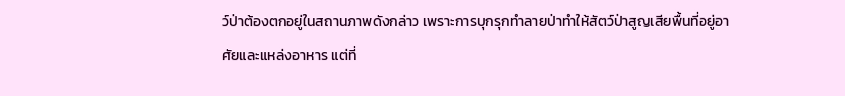ว์ป่าต้องตกอยู่ในสถานภาพดังกล่าว เพราะการบุกรุกทำลายป่าทำให้สัตว์ป่าสูญเสียพื้นที่อยู่อาศัยและแหล่งอาหาร แต่ที่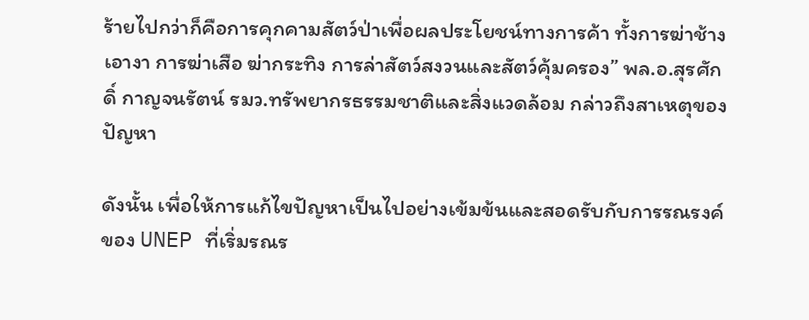ร้ายไปกว่าก็คือการคุกคามสัตว์ป่าเพื่อผลประโยชน์ทางการค้า ทั้งการฆ่าช้างเอางา การฆ่าเสือ ฆ่ากระทิง การล่าสัตว์สงวนและสัตว์คุ้มครอง” พล.อ.สุรศักดิ์ กาญจนรัตน์ รมว.ทรัพยากรธรรมชาติและสิ่งแวดล้อม กล่าวถึงสาเหตุของปัญหา

ดังนั้น เพื่อให้การแก้ไขปัญหาเป็นไปอย่างเข้มข้นและสอดรับกับการรณรงค์ของ UNEP ที่เริ่มรณร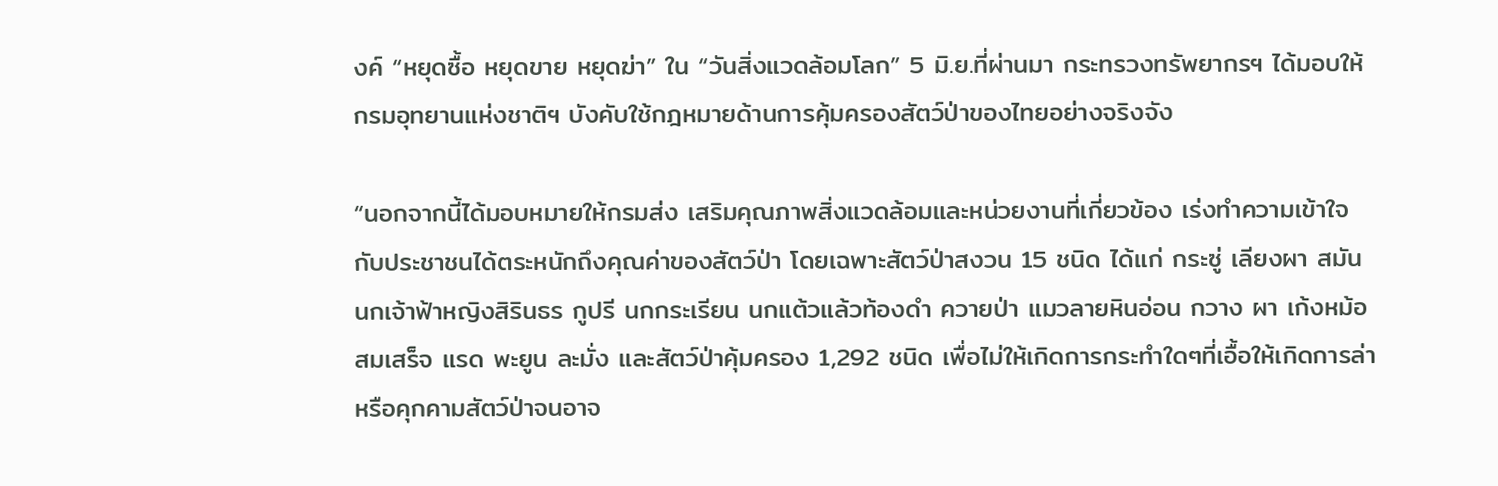งค์ “หยุดซื้อ หยุดขาย หยุดฆ่า” ใน “วันสิ่งแวดล้อมโลก” 5 มิ.ย.ที่ผ่านมา กระทรวงทรัพยากรฯ ได้มอบให้กรมอุทยานแห่งชาติฯ บังคับใช้กฎหมายด้านการคุ้มครองสัตว์ป่าของไทยอย่างจริงจัง

“นอกจากนี้ได้มอบหมายให้กรมส่ง เสริมคุณภาพสิ่งแวดล้อมและหน่วยงานที่เกี่ยวข้อง เร่งทำความเข้าใจกับประชาชนได้ตระหนักถึงคุณค่าของสัตว์ป่า โดยเฉพาะสัตว์ป่าสงวน 15 ชนิด ได้แก่ กระซู่ เลียงผา สมัน นกเจ้าฟ้าหญิงสิรินธร กูปรี นกกระเรียน นกแต้วแล้วท้องดำ ควายป่า แมวลายหินอ่อน กวาง ผา เก้งหม้อ สมเสร็จ แรด พะยูน ละมั่ง และสัตว์ป่าคุ้มครอง 1,292 ชนิด เพื่อไม่ให้เกิดการกระทำใดๆที่เอื้อให้เกิดการล่าหรือคุกคามสัตว์ป่าจนอาจ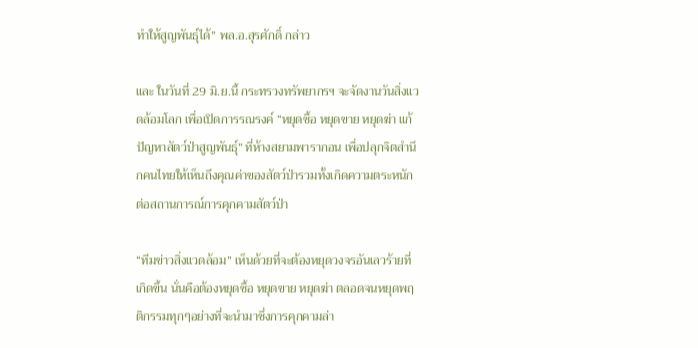ทำให้สูญพันธุ์ได้” พล.อ.สุรศักดิ์ กล่าว

และ ในวันที่ 29 มิ.ย.นี้ กระทรวงทรัพยากรฯ จะจัดงานวันสิ่งแวดล้อมโลก เพื่อเปิดการรณรงค์ “หยุดซื้อ หยุดขาย หยุดฆ่า แก้ปัญหาสัตว์ป่าสูญพันธุ์” ที่ห้างสยามพารากอน เพื่อปลุกจิตสำนึกคนไทยให้เห็นถึงคุณค่าของสัตว์ป่ารวมทั้งเกิดความตระหนักต่อสถานการณ์การคุกคามสัตว์ป่า

“ทีมข่าวสิ่งแวดล้อม” เห็นด้วยที่จะต้องหยุดวงจรอันเลวร้ายที่เกิดขึ้น นั่นคือต้องหยุดซื้อ หยุดขาย หยุดฆ่า ตลอดจนหยุดพฤติกรรมทุกๆอย่างที่จะนำมาซึ่งการคุกคามล่า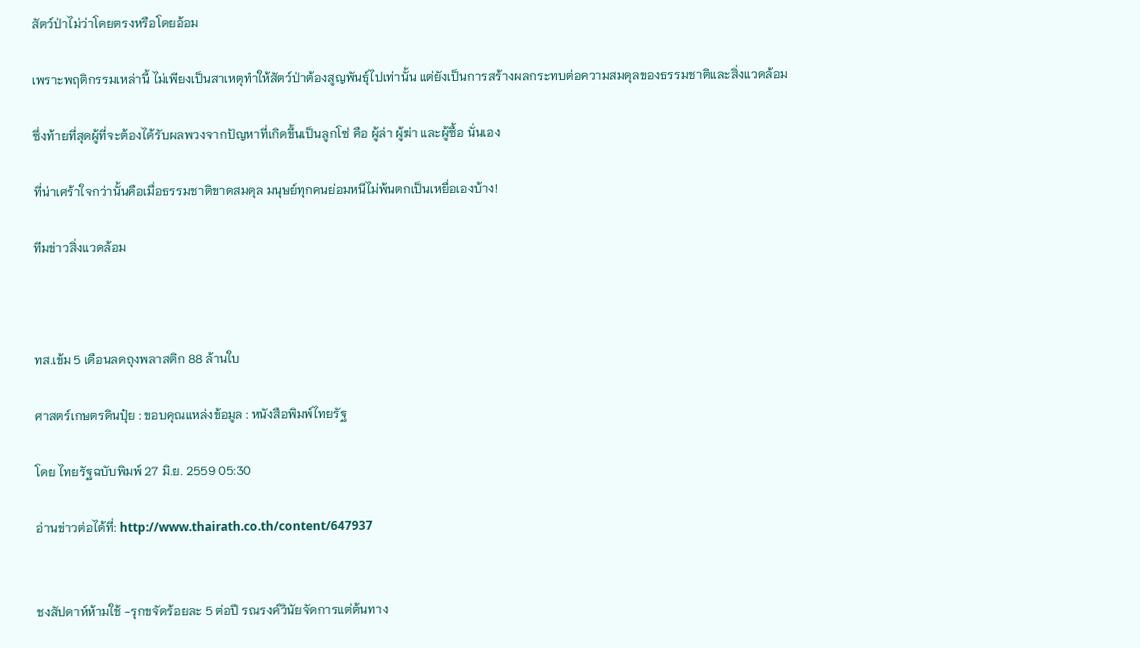สัตว์ป่าไม่ว่าโดยตรงหรือโดยอ้อม

เพราะพฤติกรรมเหล่านี้ ไม่เพียงเป็นสาเหตุทำให้สัตว์ป่าต้องสูญพันธุ์ไปเท่านั้น แต่ยังเป็นการสร้างผลกระทบต่อความสมดุลของธรรมชาติและสิ่งแวดล้อม

ซึ่งท้ายที่สุดผู้ที่จะต้องได้รับผลพวงจากปัญหาที่เกิดขึ้นเป็นลูกโซ่ คือ ผู้ล่า ผู้ฆ่า และผู้ซื้อ นั่นเอง

ที่น่าเศร้าใจกว่านั้นคือเมื่อธรรมชาติขาดสมดุล มนุษย์ทุกคนย่อมหนีไม่พ้นตกเป็นเหยื่อเองบ้าง!

ทีมข่าวสิ่งแวดล้อม



ทส.เข้ม 5 เดือนลดถุงพลาสติก 88 ล้านใบ

ศาสตร์เกษตรดินปุ๋ย : ขอบคุณแหล่งข้อมูล : หนังสือพิมพ์ไทยรัฐ

โดย ไทยรัฐฉบับพิมพ์ 27 มิ.ย. 2559 05:30

อ่านข่าวต่อได้ที่: http://www.thairath.co.th/content/647937


ชงสัปดาห์ห้ามใช้ -รุกขจัดร้อยละ 5 ต่อปี รณรงค์วินัยจัดการแต่ต้นทาง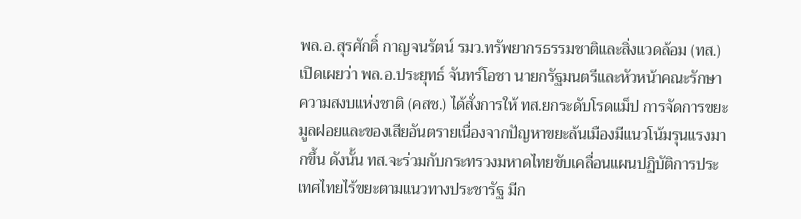พล.อ.สุรศักดิ์ กาญจนรัตน์ รมว.ทรัพยากรธรรมชาติและสิ่งแวดล้อม (ทส.) เปิดเผยว่า พล.อ.ประยุทธ์ จันทร์โอชา นายกรัฐมนตรีและหัวหน้าคณะรักษาความสงบแห่งชาติ (คสช.) ได้สั่งการให้ ทส.ยกระดับโรดแม็ป การจัดการขยะมูลฝอยและของเสียอันตรายเนื่องจากปัญหาขยะล้นเมืองมีแนวโน้มรุนแรงมากขึ้น ดังนั้น ทส.จะร่วมกับกระทรวงมหาดไทยขับเคลื่อนแผนปฏิบัติการประเทศไทยไร้ขยะตามแนวทางประชารัฐ มีก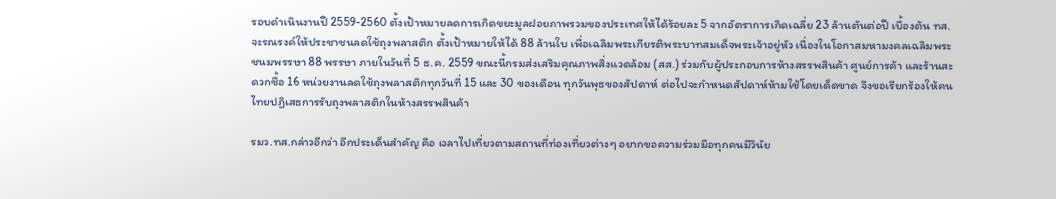รอบดำเนินงานปี 2559-2560 ตั้งเป้าหมายลดการเกิดขยะมูลฝอยภาพรวมของประเทศให้ได้ร้อยละ 5 จากอัตราการเกิดเฉลี่ย 23 ล้านตันต่อปี เบื้องต้น ทส.จะรณรงค์ให้ประชาชนลดใช้ถุงพลาสติก ตั้งเป้าหมายให้ได้ 88 ล้านใบ เพื่อเฉลิมพระเกียรติพระบาทสมเด็จพระเจ้าอยู่หัว เนื่องในโอกาสมหามงคลเฉลิมพระชนมพรรษา 88 พรรษา ภายในวันที่ 5 ธ.ค. 2559 ขณะนี้กรมส่งเสริมคุณภาพสิ่งแวดล้อม (สส.) ร่วมกับผู้ประกอบการห้างสรรพสินค้า ศูนย์การค้า และร้านสะดวกซื้อ 16 หน่วยงานลดใช้ถุงพลาสติกทุกวันที่ 15 และ 30 ของเดือน ทุกวันพุธของสัปดาห์ ต่อไปจะกำหนดสัปดาห์ห้ามใช้โดยเด็ดขาด จึงขอเรียกร้องให้คนไทยปฏิเสธการรับถุงพลาสติกในห้างสรรพสินค้า

รมว.ทส.กล่าวอีกว่า อีกประเด็นสำคัญ คือ เวลาไปเที่ยวตามสถานที่ท่องเที่ยวต่างๆ อยากขอความร่วมมือทุกคนมีวินัย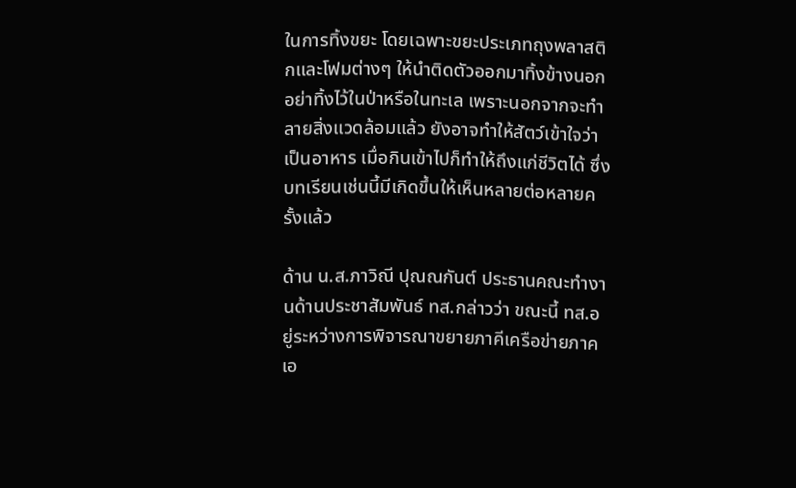ในการทิ้งขยะ โดยเฉพาะขยะประเภทถุงพลาสติกและโฟมต่างๆ ให้นำติดตัวออกมาทิ้งข้างนอก อย่าทิ้งไว้ในป่าหรือในทะเล เพราะนอกจากจะทำลายสิ่งแวดล้อมแล้ว ยังอาจทำให้สัตว์เข้าใจว่าเป็นอาหาร เมื่อกินเข้าไปก็ทำให้ถึงแก่ชีวิตได้ ซึ่งบทเรียนเช่นนี้มีเกิดขึ้นให้เห็นหลายต่อหลายครั้งแล้ว

ด้าน น.ส.ภาวิณี ปุณณกันต์ ประธานคณะทำงานด้านประชาสัมพันธ์ ทส.กล่าวว่า ขณะนี้ ทส.อยู่ระหว่างการพิจารณาขยายภาคีเครือข่ายภาคเอ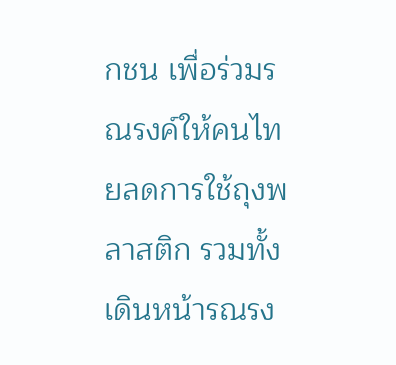กชน เพื่อร่วมรณรงค์ให้คนไทยลดการใช้ถุงพลาสติก รวมทั้งเดินหน้ารณรง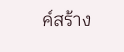ค์สร้าง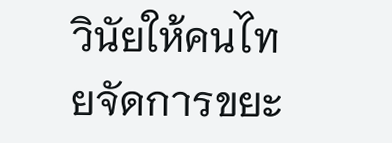วินัยให้คนไทยจัดการขยะ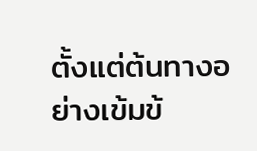ตั้งแต่ต้นทางอย่างเข้มข้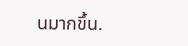นมากขึ้น.